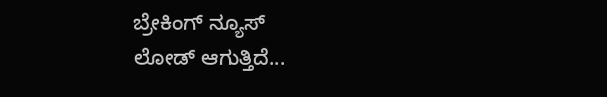ಬ್ರೇಕಿಂಗ್ ನ್ಯೂಸ್
ಲೋಡ್ ಆಗುತ್ತಿದೆ...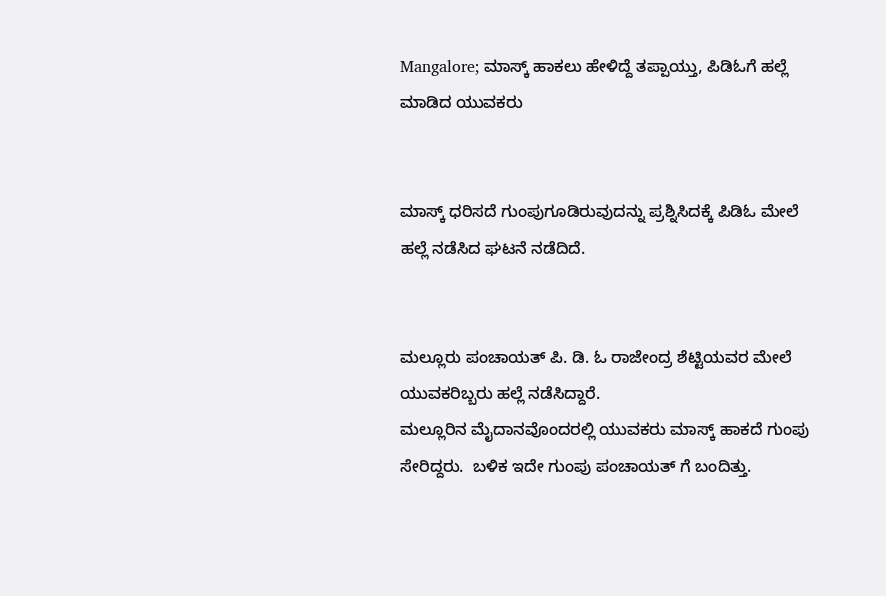Mangalore; ಮಾಸ್ಕ್ ಹಾಕಲು ಹೇಳಿದ್ದೆ ತಪ್ಪಾಯ್ತು, ಪಿಡಿಓಗೆ ಹಲ್ಲೆ ಮಾಡಿದ ಯುವಕರು


ಮಾಸ್ಕ್ ಧರಿಸದೆ ಗುಂಪುಗೂಡಿರುವುದನ್ನು ಪ್ರಶ್ನಿಸಿದಕ್ಕೆ ಪಿಡಿಓ ಮೇಲೆ ಹಲ್ಲೆ ನಡೆಸಿದ ಘಟನೆ ನಡೆದಿದೆ.


ಮಲ್ಲೂರು ಪಂಚಾಯತ್ ಪಿ. ಡಿ. ಓ ರಾಜೇಂದ್ರ ಶೆಟ್ಟಿಯವರ ಮೇಲೆ ಯುವಕರಿಬ್ಬರು ಹಲ್ಲೆ ನಡೆಸಿದ್ದಾರೆ.
ಮಲ್ಲೂರಿನ ಮೈದಾನವೊಂದರಲ್ಲಿ ಯುವಕರು ಮಾಸ್ಕ್ ಹಾಕದೆ ಗುಂಪು ಸೇರಿದ್ದರು.  ಬಳಿಕ ಇದೇ ಗುಂಪು ಪಂಚಾಯತ್ ಗೆ ಬಂದಿತ್ತು.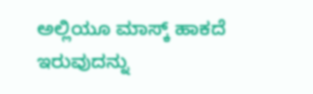ಅಲ್ಲಿಯೂ‌ ಮಾಸ್ಕ್ ಹಾಕದೆ
ಇರುವುದನ್ನು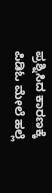ಪ್ರಶ್ನಿಸಿದ ಕಾರಣಕ್ಕೆ ಪಿಡಿಓ ಮೇಲೆ ಹಲ್ಲೆ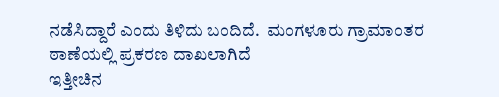ನಡೆಸಿದ್ದಾರೆ ಎಂದು ತಿಳಿದು ಬಂದಿದೆ.  ಮಂಗಳೂರು ಗ್ರಾಮಾಂತರ ಠಾಣೆಯಲ್ಲಿ ಪ್ರಕರಣ ದಾಖಲಾಗಿದೆ
ಇತ್ತೀಚಿನ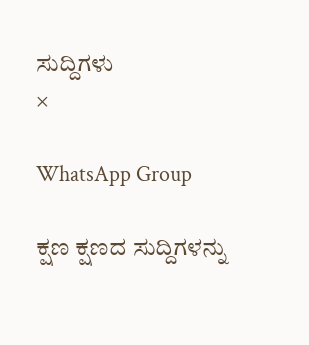ಸುದ್ದಿಗಳು
×

WhatsApp Group

ಕ್ಷಣ ಕ್ಷಣದ ಸುದ್ದಿಗಳನ್ನು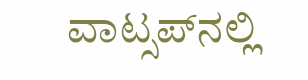ವಾಟ್ಸಪ್‌ನಲ್ಲಿ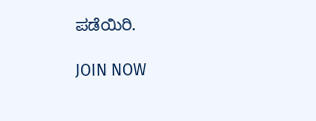ಪಡೆಯಿರಿ.

JOIN NOW